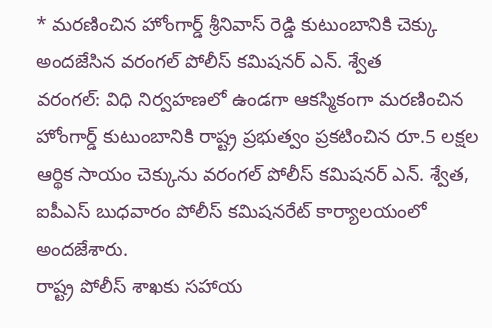* మరణించిన హోంగార్డ్ శ్రీనివాస్ రెడ్డి కుటుంబానికి చెక్కు అందజేసిన వరంగల్ పోలీస్ కమిషనర్ ఎన్. శ్వేత
వరంగల్: విధి నిర్వహణలో ఉండగా ఆకస్మికంగా మరణించిన హోంగార్డ్ కుటుంబానికి రాష్ట్ర ప్రభుత్వం ప్రకటించిన రూ.5 లక్షల ఆర్థిక సాయం చెక్కును వరంగల్ పోలీస్ కమిషనర్ ఎన్. శ్వేత, ఐపీఎస్ బుధవారం పోలీస్ కమిషనరేట్ కార్యాలయంలో అందజేశారు.
రాష్ట్ర పోలీస్ శాఖకు సహాయ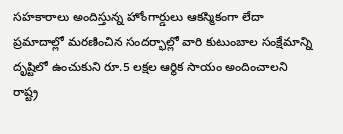సహకారాలు అందిస్తున్న హోంగార్డులు ఆకస్మికంగా లేదా ప్రమాదాల్లో మరణించిన సందర్భాల్లో వారి కుటుంబాల సంక్షేమాన్ని దృష్టిలో ఉంచుకుని రూ.5 లక్షల ఆర్థిక సాయం అందించాలని రాష్ట్ర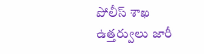పోలీస్ శాఖ ఉత్తర్వులు జారీ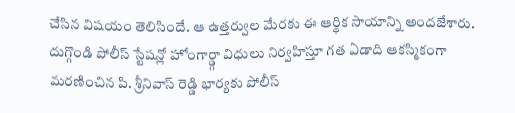చేసిన విషయం తెలిసిందే. ఆ ఉత్తర్వుల మేరకు ఈ ఆర్థిక సాయాన్ని అందజేశారు.
దుగ్గొండి పోలీస్ స్టేషన్లో హోంగార్డ్గా విధులు నిర్వహిస్తూ గత ఏడాది ఆకస్మికంగా మరణించిన పి. శ్రీనివాస్ రెడ్డి భార్యకు పోలీస్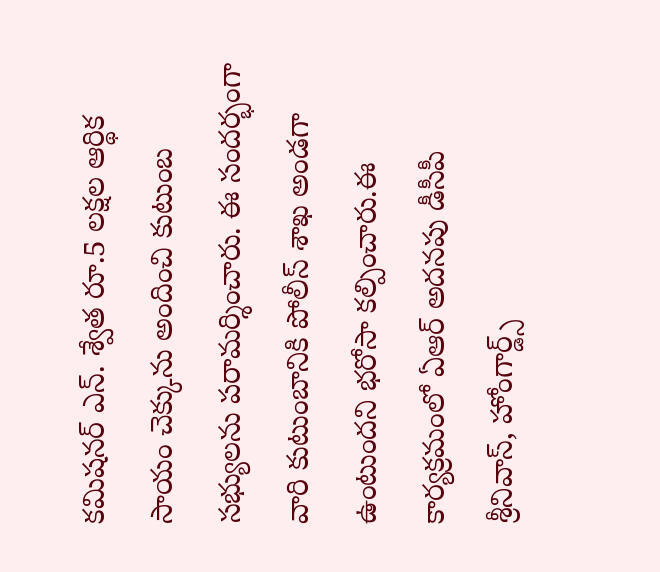కమిషనర్ ఎన్. శ్వేత రూ.5 లక్షల ఆర్థిక సాయం చెక్కును అందించి కుటుంబ సభ్యులను పరామర్శించారు. ఈ సందర్భంగా వారి కుటుంబానికి పోలీస్ శాఖ అండగా ఉంటుందని భరోసా కల్పించారు.ఈ కార్యక్రమంలో ఏఆర్ అదనపు డీసీపీ శ్రీనివాస్, హోంగార్డ్స్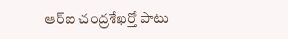ఆర్ఐ చంద్రశేఖర్తో పాటు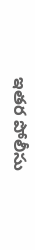ఇతర పోలీసు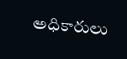అధికారులు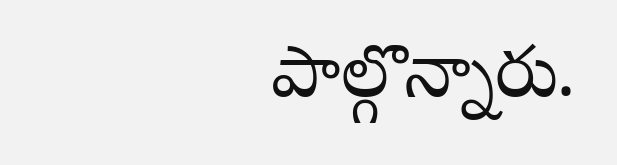పాల్గొన్నారు.